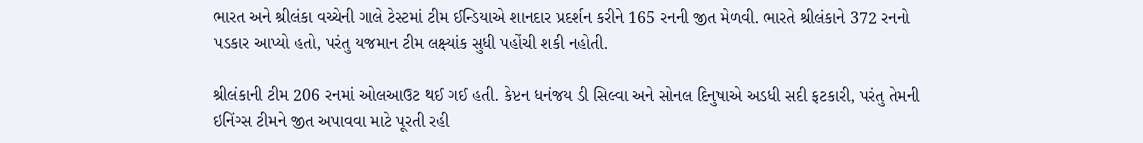ભારત અને શ્રીલંકા વચ્ચેની ગાલે ટેસ્ટમાં ટીમ ઈન્ડિયાએ શાનદાર પ્રદર્શન કરીને 165 રનની જીત મેળવી. ભારતે શ્રીલંકાને 372 રનનો પડકાર આપ્યો હતો, પરંતુ યજમાન ટીમ લક્ષ્યાંક સુધી પહોંચી શકી નહોતી.

શ્રીલંકાની ટીમ 206 રનમાં ઓલઆઉટ થઈ ગઈ હતી. કેપ્ટન ધનંજય ડી સિલ્વા અને સોનલ દિનુષાએ અડધી સદી ફટકારી, પરંતુ તેમની ઇનિંગ્સ ટીમને જીત અપાવવા માટે પૂરતી રહી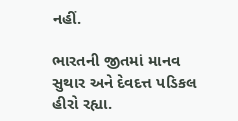નહીં.

ભારતની જીતમાં માનવ સુથાર અને દેવદત્ત પડિકલ હીરો રહ્યા.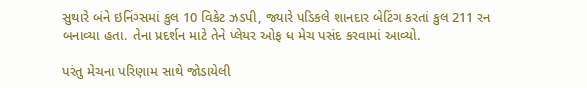સુથારે બંને ઇનિંગ્સમાં કુલ 10 વિકેટ ઝડપી, જ્યારે પડિકલે શાનદાર બેટિંગ કરતાં કુલ 211 રન બનાવ્યા હતા. તેના પ્રદર્શન માટે તેને પ્લેયર ઓફ ધ મેચ પસંદ કરવામાં આવ્યો.

પરંતુ મેચના પરિણામ સાથે જોડાયેલી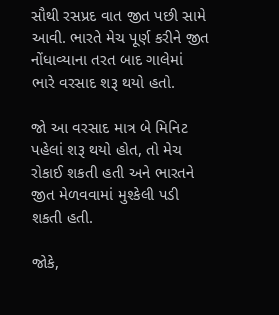સૌથી રસપ્રદ વાત જીત પછી સામે આવી. ભારતે મેચ પૂર્ણ કરીને જીત નોંધાવ્યાના તરત બાદ ગાલેમાં ભારે વરસાદ શરૂ થયો હતો.

જો આ વરસાદ માત્ર બે મિનિટ પહેલાં શરૂ થયો હોત, તો મેચ રોકાઈ શકતી હતી અને ભારતને જીત મેળવવામાં મુશ્કેલી પડી શકતી હતી.

જોકે,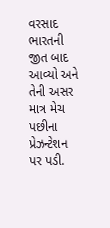વરસાદ ભારતની જીત બાદ આવ્યો અને તેની અસર માત્ર મેચ પછીના પ્રેઝન્ટેશન પર પડી.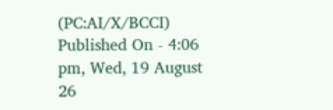(PC:AI/X/BCCI)
Published On - 4:06 pm, Wed, 19 August 26